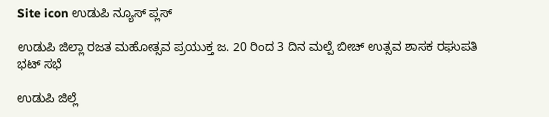Site icon ಉಡುಪಿ ನ್ಯೂಸ್ ಪ್ಲಸ್

ಉಡುಪಿ ಜಿಲ್ಲಾ ರಜತ ಮಹೋತ್ಸವ ಪ್ರಯುಕ್ತ ಜ. 20 ರಿಂದ 3 ದಿನ ಮಲ್ಪೆ ಬೀಚ್ ಉತ್ಸವ ಶಾಸಕ ರಘುಪತಿ ಭಟ್ ಸಭೆ

ಉಡುಪಿ ಜಿಲ್ಲೆ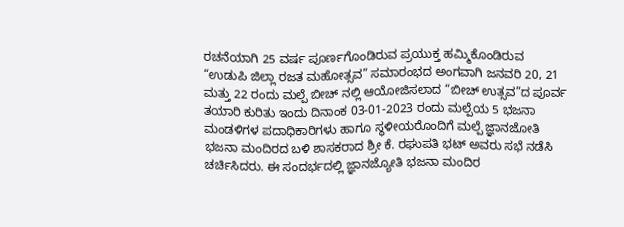ರಚನೆಯಾಗಿ 25 ವರ್ಷ ಪೂರ್ಣಗೊಂಡಿರುವ ಪ್ರಯುಕ್ತ ಹಮ್ಮಿಕೊಂಡಿರುವ “ಉಡುಪಿ ಜಿಲ್ಲಾ ರಜತ ಮಹೋತ್ಸವ” ಸಮಾರಂಭದ ಅಂಗವಾಗಿ ಜನವರಿ 20, 21 ಮತ್ತು 22 ರಂದು ಮಲ್ಪೆ ಬೀಚ್ ನಲ್ಲಿ ಆಯೋಜಿಸಲಾದ “ಬೀಚ್ ಉತ್ಸವ”ದ ಪೂರ್ವ ತಯಾರಿ ಕುರಿತು ಇಂದು ದಿನಾಂಕ 03-01-2023 ರಂದು ಮಲ್ಪೆಯ 5 ಭಜನಾ ಮಂಡಳಿಗಳ ಪದಾಧಿಕಾರಿಗಳು ಹಾಗೂ ಸ್ಥಳೀಯರೊಂದಿಗೆ ಮಲ್ಪೆ ಜ್ಞಾನಜೋತಿ ಭಜನಾ ಮಂದಿರದ ಬಳಿ ಶಾಸಕರಾದ ಶ್ರೀ ಕೆ. ರಘುಪತಿ ಭಟ್ ಅವರು ಸಭೆ ನಡೆಸಿ ಚರ್ಚಿಸಿದರು. ಈ ಸಂದರ್ಭದಲ್ಲಿ ಜ್ಞಾನಜ್ಯೋತಿ ಭಜನಾ ಮಂದಿರ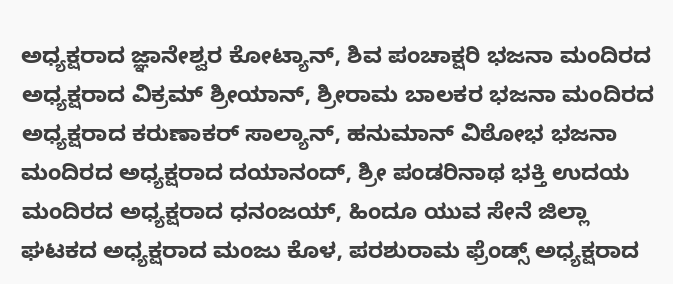ಅಧ್ಯಕ್ಷರಾದ ಜ್ಞಾನೇಶ್ವರ ಕೋಟ್ಯಾನ್, ಶಿವ ಪಂಚಾಕ್ಷರಿ ಭಜನಾ ಮಂದಿರದ ಅಧ್ಯಕ್ಷರಾದ ವಿಕ್ರಮ್ ಶ್ರೀಯಾನ್, ಶ್ರೀರಾಮ ಬಾಲಕರ ಭಜನಾ ಮಂದಿರದ ಅಧ್ಯಕ್ಷರಾದ ಕರುಣಾಕರ್ ಸಾಲ್ಯಾನ್, ಹನುಮಾನ್ ವಿಠೋಭ ಭಜನಾ ಮಂದಿರದ ಅಧ್ಯಕ್ಷರಾದ ದಯಾನಂದ್, ಶ್ರೀ ಪಂಡರಿನಾಥ ಭಕ್ತಿ ಉದಯ ಮಂದಿರದ ಅಧ್ಯಕ್ಷರಾದ ಧನಂಜಯ್, ಹಿಂದೂ ಯುವ ಸೇನೆ ಜಿಲ್ಲಾ ಘಟಕದ ಅಧ್ಯಕ್ಷರಾದ ಮಂಜು ಕೊಳ, ಪರಶುರಾಮ ಫ್ರೆಂಡ್ಸ್ ಅಧ್ಯಕ್ಷರಾದ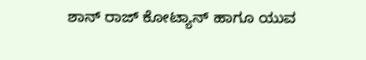ಶಾನ್ ರಾಜ್ ಕೋಟ್ಯಾನ್ ಹಾಗೂ ಯುವ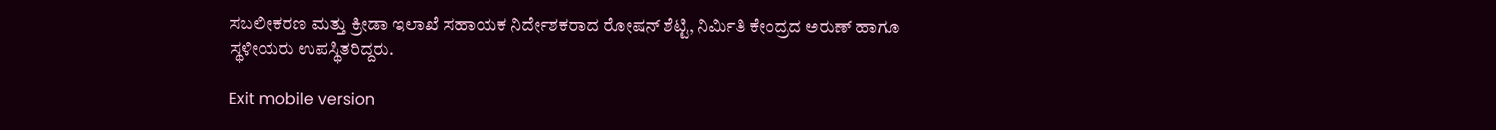ಸಬಲೀಕರಣ ಮತ್ತು ಕ್ರೀಡಾ ಇಲಾಖೆ ಸಹಾಯಕ ನಿರ್ದೇಶಕರಾದ ರೋಷನ್ ಶೆಟ್ಟಿ, ನಿರ್ಮಿತಿ ಕೇಂದ್ರದ ಅರುಣ್ ಹಾಗೂ ಸ್ಥಳೀಯರು ಉಪಸ್ಥಿತರಿದ್ದರು.

Exit mobile version